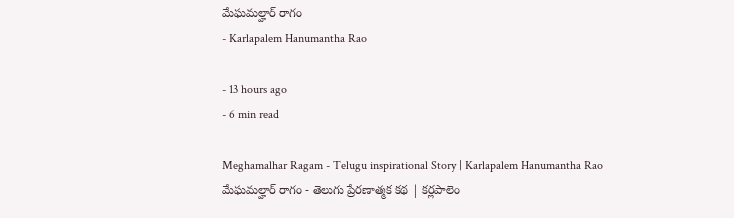మేఘమల్హార్ రాగం
- Karlapalem Hanumantha Rao

- 13 hours ago
- 6 min read

Meghamalhar Ragam - Telugu inspirational Story | Karlapalem Hanumantha Rao
మేఘమల్హార్ రాగం - తెలుగు ప్రేరణాత్మక కథ | కర్లపాలెం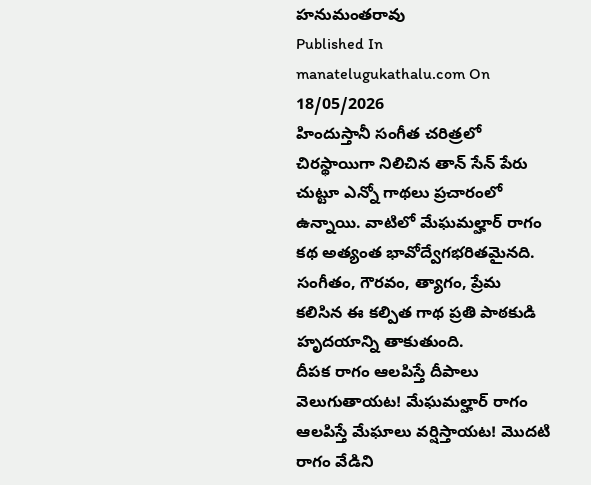హనుమంతరావు
Published In manatelugukathalu.com On 18/05/2026
హిందుస్తానీ సంగీత చరిత్రలో చిరస్థాయిగా నిలిచిన తాన్ సేన్ పేరు చుట్టూ ఎన్నో గాథలు ప్రచారంలో ఉన్నాయి. వాటిలో మేఘమల్హార్ రాగం కథ అత్యంత భావోద్వేగభరితమైనది. సంగీతం, గౌరవం, త్యాగం, ప్రేమ కలిసిన ఈ కల్పిత గాథ ప్రతి పాఠకుడి హృదయాన్ని తాకుతుంది.
దీపక రాగం ఆలపిస్తే దీపాలు వెలుగుతాయట! మేఘమల్హార్ రాగం ఆలపిస్తే మేఘాలు వర్షిస్తాయట! మొదటి రాగం వేడిని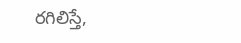రగిలిస్తే,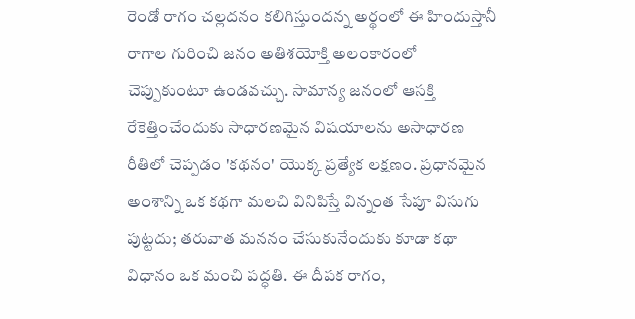రెండో రాగం చల్లదనం కలిగిస్తుందన్న అర్థంలో ఈ హిందుస్తానీ రాగాల గురించి జనం అతిశయోక్తి అలంకారంలో చెప్పుకుంటూ ఉండవచ్చు. సామాన్య జనంలో ఆసక్తి రేకెత్తించేందుకు సాధారణమైన విషయాలను అసాధారణ రీతిలో చెప్పడం 'కథనం' యొక్క ప్రత్యేక లక్షణం. ప్రధానమైన అంశాన్ని ఒక కథగా మలచి వినిపిస్తే విన్నంత సేపూ విసుగు పుట్టదు; తరువాత మననం చేసుకునేందుకు కూడా కథా విధానం ఒక మంచి పద్ధతి. ఈ దీపక రాగం,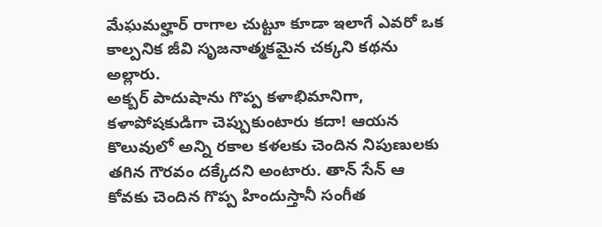మేఘమల్హార్ రాగాల చుట్టూ కూడా ఇలాగే ఎవరో ఒక కాల్పనిక జీవి సృజనాత్మకమైన చక్కని కథను అల్లారు.
అక్బర్ పాదుషాను గొప్ప కళాభిమానిగా, కళాపోషకుడిగా చెప్పుకుంటారు కదా! ఆయన కొలువులో అన్ని రకాల కళలకు చెందిన నిపుణులకు తగిన గౌరవం దక్కేదని అంటారు. తాన్ సేన్ ఆ కోవకు చెందిన గొప్ప హిందుస్తానీ సంగీత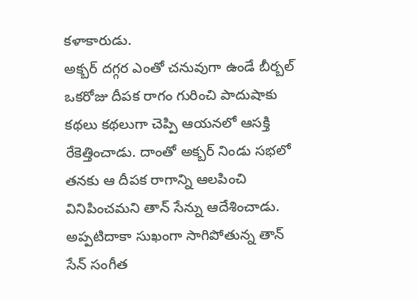కళాకారుడు.
అక్బర్ దగ్గర ఎంతో చనువుగా ఉండే బీర్బల్ ఒకరోజు దీపక రాగం గురించి పాదుషాకు కథలు కథలుగా చెప్పి ఆయనలో ఆసక్తి రేకెత్తించాడు. దాంతో అక్బర్ నిండు సభలో తనకు ఆ దీపక రాగాన్ని ఆలపించి వినిపించమని తాన్ సేన్ను ఆదేశించాడు.
అప్పటిదాకా సుఖంగా సాగిపోతున్న తాన్ సేన్ సంగీత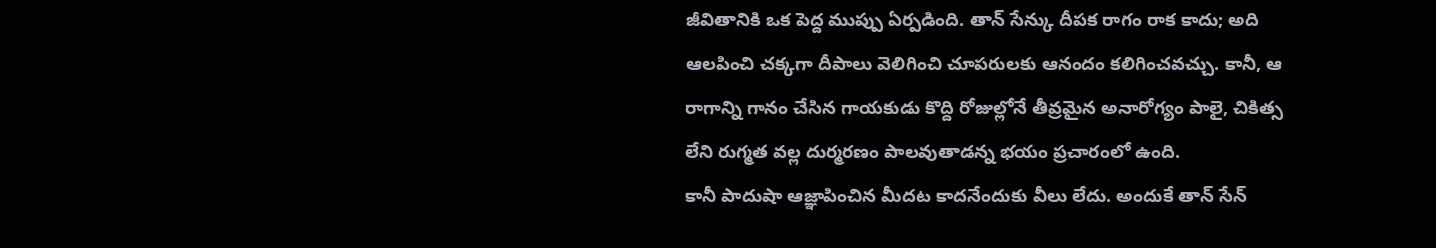జీవితానికి ఒక పెద్ద ముప్పు ఏర్పడింది. తాన్ సేన్కు దీపక రాగం రాక కాదు; అది ఆలపించి చక్కగా దీపాలు వెలిగించి చూపరులకు ఆనందం కలిగించవచ్చు. కానీ, ఆ రాగాన్ని గానం చేసిన గాయకుడు కొద్ది రోజుల్లోనే తీవ్రమైన అనారోగ్యం పాలై, చికిత్స లేని రుగ్మత వల్ల దుర్మరణం పాలవుతాడన్న భయం ప్రచారంలో ఉంది.
కానీ పాదుషా ఆజ్ఞాపించిన మీదట కాదనేందుకు వీలు లేదు. అందుకే తాన్ సేన్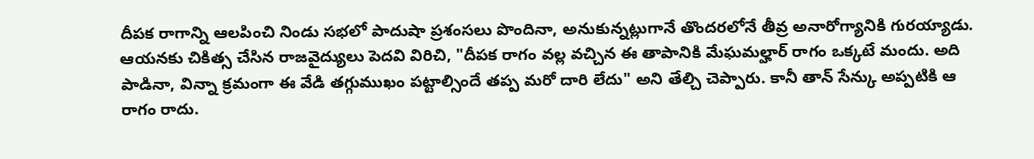దీపక రాగాన్ని ఆలపించి నిండు సభలో పాదుషా ప్రశంసలు పొందినా, అనుకున్నట్లుగానే తొందరలోనే తీవ్ర అనారోగ్యానికి గురయ్యాడు. ఆయనకు చికిత్స చేసిన రాజవైద్యులు పెదవి విరిచి, "దీపక రాగం వల్ల వచ్చిన ఈ తాపానికి మేఘమల్హార్ రాగం ఒక్కటే మందు. అది పాడినా, విన్నా క్రమంగా ఈ వేడి తగ్గుముఖం పట్టాల్సిందే తప్ప మరో దారి లేదు" అని తేల్చి చెప్పారు. కానీ తాన్ సేన్కు అప్పటికి ఆ రాగం రాదు.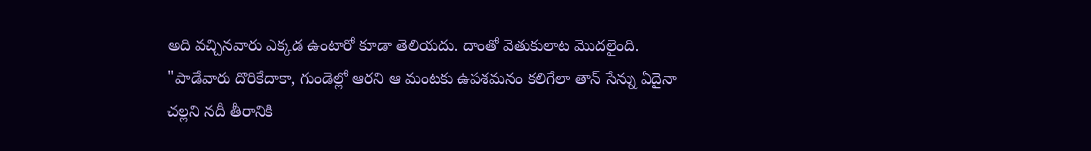అది వచ్చినవారు ఎక్కడ ఉంటారో కూడా తెలియదు. దాంతో వెతుకులాట మొదలైంది. "పాడేవారు దొరికేదాకా, గుండెల్లో ఆరని ఆ మంటకు ఉపశమనం కలిగేలా తాన్ సేన్ను ఏదైనా చల్లని నదీ తీరానికి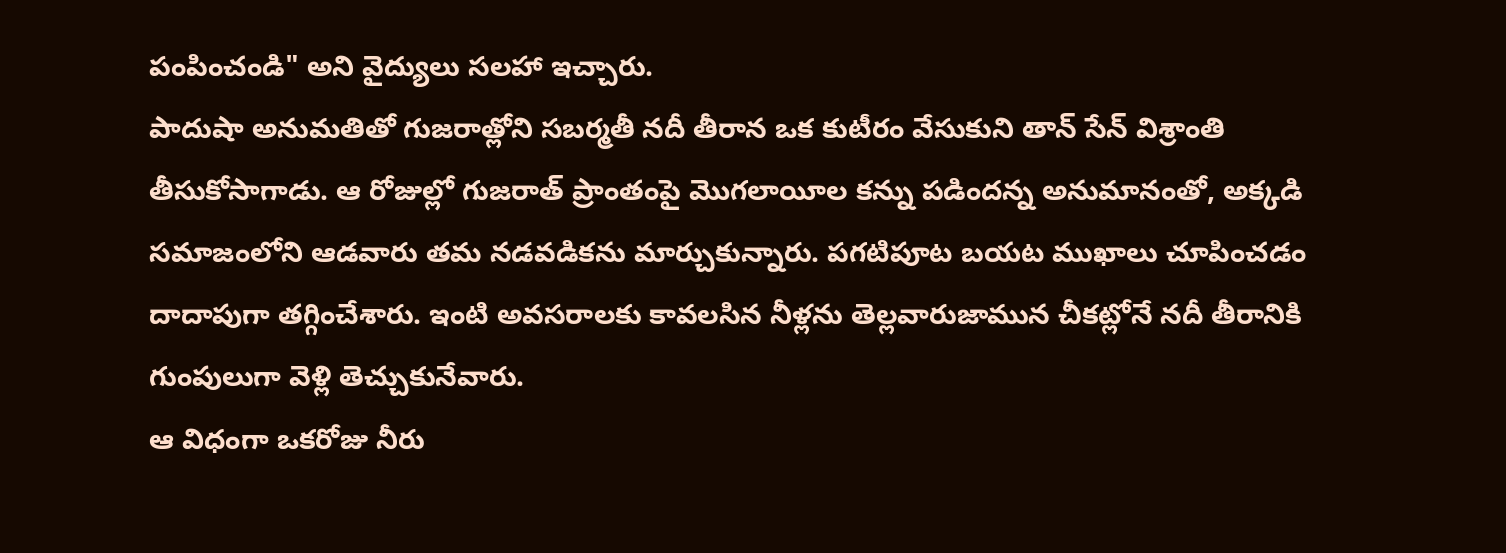పంపించండి" అని వైద్యులు సలహా ఇచ్చారు.
పాదుషా అనుమతితో గుజరాత్లోని సబర్మతీ నదీ తీరాన ఒక కుటీరం వేసుకుని తాన్ సేన్ విశ్రాంతి తీసుకోసాగాడు. ఆ రోజుల్లో గుజరాత్ ప్రాంతంపై మొగలాయీల కన్ను పడిందన్న అనుమానంతో, అక్కడి సమాజంలోని ఆడవారు తమ నడవడికను మార్చుకున్నారు. పగటిపూట బయట ముఖాలు చూపించడం దాదాపుగా తగ్గించేశారు. ఇంటి అవసరాలకు కావలసిన నీళ్లను తెల్లవారుజామున చీకట్లోనే నదీ తీరానికి గుంపులుగా వెళ్లి తెచ్చుకునేవారు.
ఆ విధంగా ఒకరోజు నీరు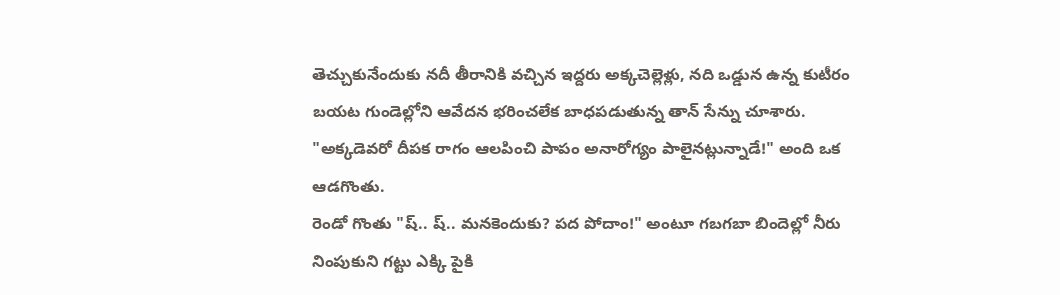తెచ్చుకునేందుకు నదీ తీరానికి వచ్చిన ఇద్దరు అక్కచెల్లెళ్లు, నది ఒడ్డున ఉన్న కుటీరం బయట గుండెల్లోని ఆవేదన భరించలేక బాధపడుతున్న తాన్ సేన్ను చూశారు. "అక్కడెవరో దీపక రాగం ఆలపించి పాపం అనారోగ్యం పాలైనట్లున్నాడే!" అంది ఒక ఆడగొంతు.
రెండో గొంతు "ష్.. ష్.. మనకెందుకు? పద పోదాం!" అంటూ గబగబా బిందెల్లో నీరు నింపుకుని గట్టు ఎక్కి పైకి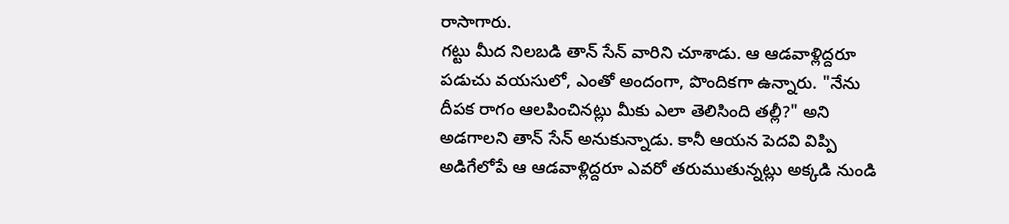రాసాగారు.
గట్టు మీద నిలబడి తాన్ సేన్ వారిని చూశాడు. ఆ ఆడవాళ్లిద్దరూ పడుచు వయసులో, ఎంతో అందంగా, పొందికగా ఉన్నారు. "నేను దీపక రాగం ఆలపించినట్లు మీకు ఎలా తెలిసింది తల్లీ?" అని అడగాలని తాన్ సేన్ అనుకున్నాడు. కానీ ఆయన పెదవి విప్పి అడిగేలోపే ఆ ఆడవాళ్లిద్దరూ ఎవరో తరుముతున్నట్లు అక్కడి నుండి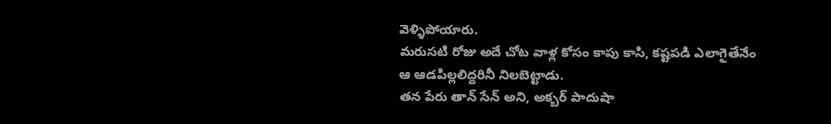వెళ్ళిపోయారు.
మరుసటి రోజు అదే చోట వాళ్ల కోసం కాపు కాసి, కష్టపడి ఎలాగైతేనేం ఆ ఆడపిల్లలిద్దరినీ నిలబెట్టాడు.
తన పేరు తాన్ సేన్ అని, అక్బర్ పాదుషా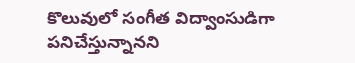కొలువులో సంగీత విద్వాంసుడిగా పనిచేస్తున్నానని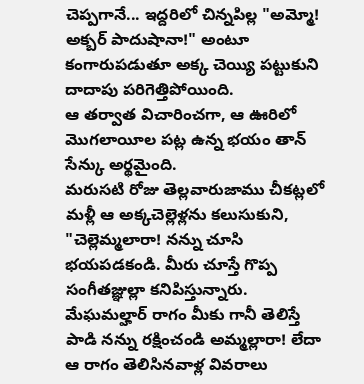చెప్పగానే... ఇద్దరిలో చిన్నపిల్ల "అమ్మో! అక్బర్ పాదుషానా!" అంటూ కంగారుపడుతూ అక్క చెయ్యి పట్టుకుని దాదాపు పరిగెత్తిపోయింది.
ఆ తర్వాత విచారించగా, ఆ ఊరిలో మొగలాయీల పట్ల ఉన్న భయం తాన్ సేన్కు అర్థమైంది.
మరుసటి రోజు తెల్లవారుజాము చీకట్లలో మళ్లీ ఆ అక్కచెల్లెళ్లను కలుసుకుని, "చెల్లెమ్మలారా! నన్ను చూసి భయపడకండి. మీరు చూస్తే గొప్ప సంగీతజ్ఞుల్లా కనిపిస్తున్నారు. మేఘమల్హార్ రాగం మీకు గానీ తెలిస్తే పాడి నన్ను రక్షించండి అమ్మల్లారా! లేదా ఆ రాగం తెలిసినవాళ్ల వివరాలు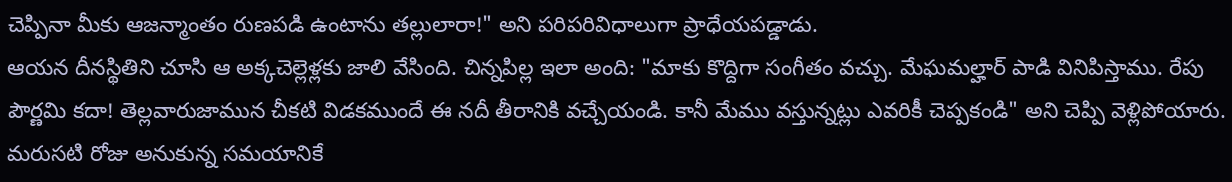చెప్పినా మీకు ఆజన్మాంతం రుణపడి ఉంటాను తల్లులారా!" అని పరిపరివిధాలుగా ప్రాధేయపడ్డాడు.
ఆయన దీనస్థితిని చూసి ఆ అక్కచెల్లెళ్లకు జాలి వేసింది. చిన్నపిల్ల ఇలా అంది: "మాకు కొద్దిగా సంగీతం వచ్చు. మేఘమల్హార్ పాడి వినిపిస్తాము. రేపు పౌర్ణమి కదా! తెల్లవారుజామున చీకటి విడకముందే ఈ నదీ తీరానికి వచ్చేయండి. కానీ మేము వస్తున్నట్లు ఎవరికీ చెప్పకండి" అని చెప్పి వెళ్లిపోయారు.
మరుసటి రోజు అనుకున్న సమయానికే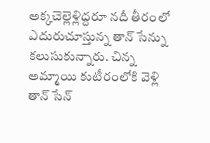అక్కచెల్లెళ్లిద్దరూ నదీ తీరంలో ఎదురుచూస్తున్న తాన్ సేన్ను కలుసుకున్నారు. చిన్న అమ్మాయి కుటీరంలోకి వెళ్లి తాన్ సేన్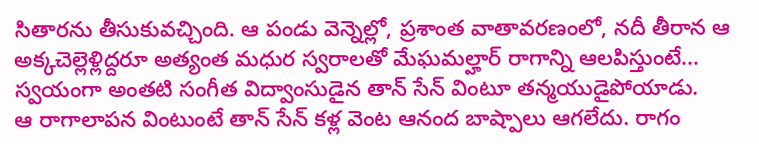సితారను తీసుకువచ్చింది. ఆ పండు వెన్నెల్లో, ప్రశాంత వాతావరణంలో, నదీ తీరాన ఆ అక్కచెల్లెళ్లిద్దరూ అత్యంత మధుర స్వరాలతో మేఘమల్హార్ రాగాన్ని ఆలపిస్తుంటే... స్వయంగా అంతటి సంగీత విద్వాంసుడైన తాన్ సేన్ వింటూ తన్మయుడైపోయాడు.
ఆ రాగాలాపన వింటుంటే తాన్ సేన్ కళ్ల వెంట ఆనంద బాష్పాలు ఆగలేదు. రాగం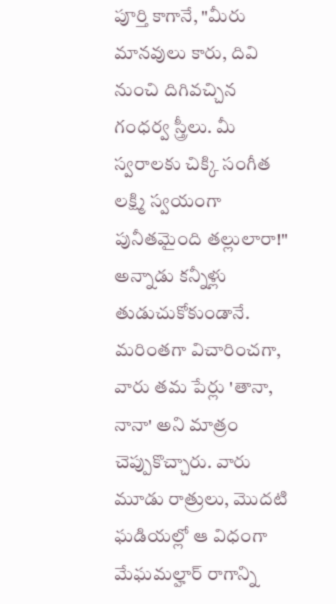పూర్తి కాగానే, "మీరు మానవులు కారు, దివి నుంచి దిగివచ్చిన గంధర్వ స్త్రీలు. మీ స్వరాలకు చిక్కి సంగీత లక్ష్మి స్వయంగా పునీతమైంది తల్లులారా!" అన్నాడు కన్నీళ్లు తుడుచుకోకుండానే.
మరింతగా విచారించగా, వారు తమ పేర్లు 'తానా, నానా' అని మాత్రం చెప్పుకొచ్చారు. వారు మూడు రాత్రులు, మొదటి ఘడియల్లో ఆ విధంగా మేఘమల్హార్ రాగాన్ని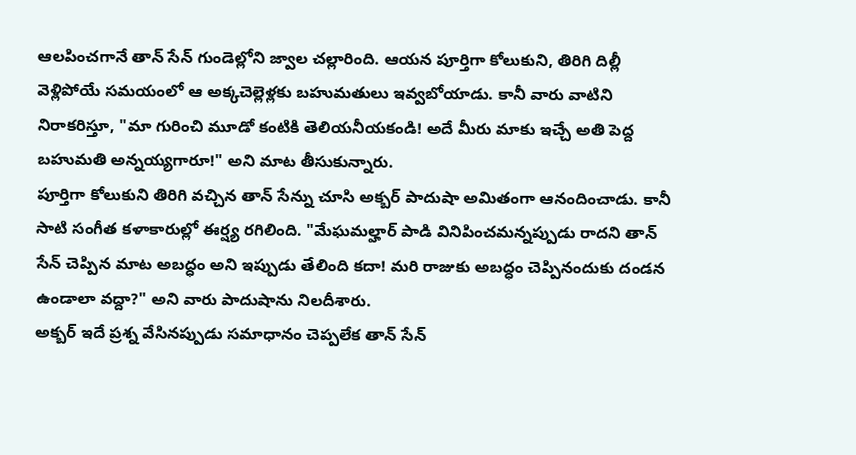ఆలపించగానే తాన్ సేన్ గుండెల్లోని జ్వాల చల్లారింది. ఆయన పూర్తిగా కోలుకుని, తిరిగి దిల్లీ వెళ్లిపోయే సమయంలో ఆ అక్కచెల్లెళ్లకు బహుమతులు ఇవ్వబోయాడు. కానీ వారు వాటిని నిరాకరిస్తూ, "మా గురించి మూడో కంటికి తెలియనీయకండి! అదే మీరు మాకు ఇచ్చే అతి పెద్ద బహుమతి అన్నయ్యగారూ!" అని మాట తీసుకున్నారు.
పూర్తిగా కోలుకుని తిరిగి వచ్చిన తాన్ సేన్ను చూసి అక్బర్ పాదుషా అమితంగా ఆనందించాడు. కానీ సాటి సంగీత కళాకారుల్లో ఈర్ష్య రగిలింది. "మేఘమల్హార్ పాడి వినిపించమన్నప్పుడు రాదని తాన్ సేన్ చెప్పిన మాట అబద్ధం అని ఇప్పుడు తేలింది కదా! మరి రాజుకు అబద్ధం చెప్పినందుకు దండన ఉండాలా వద్దా?" అని వారు పాదుషాను నిలదీశారు.
అక్బర్ ఇదే ప్రశ్న వేసినప్పుడు సమాధానం చెప్పలేక తాన్ సేన్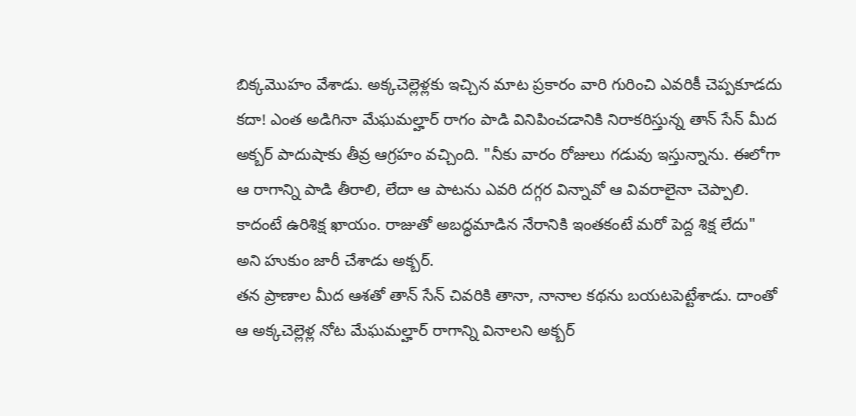బిక్కమొహం వేశాడు. అక్కచెల్లెళ్లకు ఇచ్చిన మాట ప్రకారం వారి గురించి ఎవరికీ చెప్పకూడదు కదా! ఎంత అడిగినా మేఘమల్హార్ రాగం పాడి వినిపించడానికి నిరాకరిస్తున్న తాన్ సేన్ మీద అక్బర్ పాదుషాకు తీవ్ర ఆగ్రహం వచ్చింది. "నీకు వారం రోజులు గడువు ఇస్తున్నాను. ఈలోగా ఆ రాగాన్ని పాడి తీరాలి, లేదా ఆ పాటను ఎవరి దగ్గర విన్నావో ఆ వివరాలైనా చెప్పాలి. కాదంటే ఉరిశిక్ష ఖాయం. రాజుతో అబద్ధమాడిన నేరానికి ఇంతకంటే మరో పెద్ద శిక్ష లేదు" అని హుకుం జారీ చేశాడు అక్బర్.
తన ప్రాణాల మీద ఆశతో తాన్ సేన్ చివరికి తానా, నానాల కథను బయటపెట్టేశాడు. దాంతో ఆ అక్కచెల్లెళ్ల నోట మేఘమల్హార్ రాగాన్ని వినాలని అక్బర్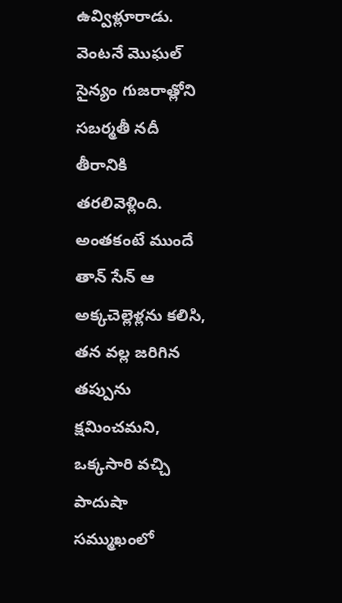ఉవ్విళ్లూరాడు. వెంటనే మొఘల్ సైన్యం గుజరాత్లోని సబర్మతీ నదీ తీరానికి తరలివెళ్లింది.
అంతకంటే ముందే తాన్ సేన్ ఆ అక్కచెల్లెళ్లను కలిసి, తన వల్ల జరిగిన తప్పును క్షమించమని, ఒక్కసారి వచ్చి పాదుషా సమ్ముఖంలో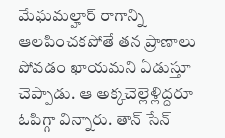మేఘమల్హార్ రాగాన్ని ఆలపించకపోతే తన ప్రాణాలు పోవడం ఖాయమని ఏడుస్తూ చెప్పాడు. ఆ అక్కచెల్లెళ్లిద్దరూ ఓపిగ్గా విన్నారు. తాన్ సేన్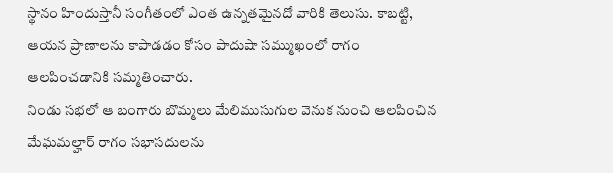స్థానం హిందుస్తానీ సంగీతంలో ఎంత ఉన్నతమైనదో వారికి తెలుసు. కాబట్టి, ఆయన ప్రాణాలను కాపాడడం కోసం పాదుషా సమ్ముఖంలో రాగం ఆలపించడానికి సమ్మతించారు.
నిండు సభలో ఆ బంగారు బొమ్మలు మేలిముసుగుల వెనుక నుంచి ఆలపించిన మేఘమల్హార్ రాగం సభాసదులను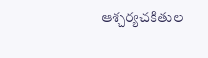ఆశ్చర్యచకితుల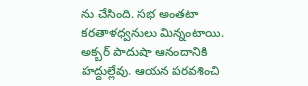ను చేసింది. సభ అంతటా కరతాళధ్వనులు మిన్నంటాయి. అక్బర్ పాదుషా ఆనందానికి హద్దుల్లేవు. ఆయన పరవశించి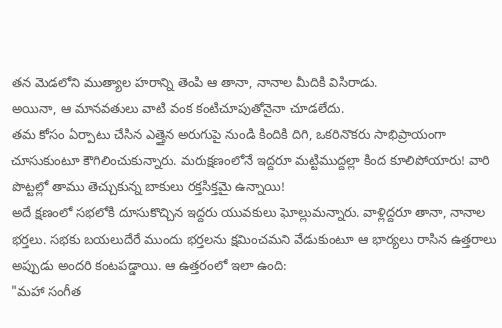తన మెడలోని ముత్యాల హరాన్ని తెంపి ఆ తానా, నానాల మీదికి విసిరాడు.
అయినా, ఆ మానవతులు వాటి వంక కంటిచూపుతోనైనా చూడలేదు.
తమ కోసం ఏర్పాటు చేసిన ఎత్తైన అరుగుపై నుండి కిందికి దిగి, ఒకరినొకరు సాభిప్రాయంగా చూసుకుంటూ కౌగిలించుకున్నారు. మరుక్షణంలోనే ఇద్దరూ మట్టిముద్దల్లా కింద కూలిపోయారు! వారి పొట్టల్లో తాము తెచ్చుకున్న బాకులు రక్తసిక్తమై ఉన్నాయి!
అదే క్షణంలో సభలోకి దూసుకొచ్చిన ఇద్దరు యువకులు ఘోల్లుమన్నారు. వాళ్లిద్దరూ తానా, నానాల భర్తలు. సభకు బయలుదేరే ముందు భర్తలను క్షమించమని వేడుకుంటూ ఆ భార్యలు రాసిన ఉత్తరాలు అప్పుడు అందరి కంటపడ్డాయి. ఆ ఉత్తరంలో ఇలా ఉంది:
"మహా సంగీత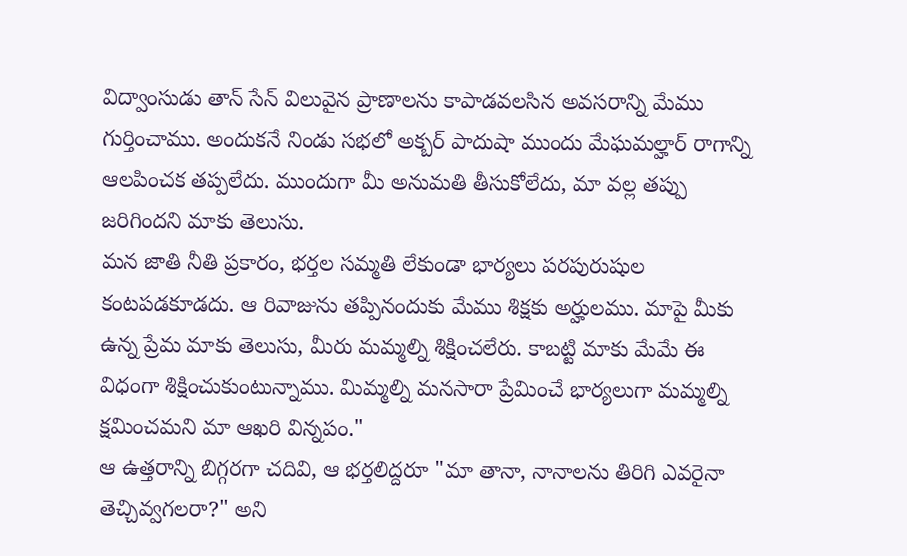విద్వాంసుడు తాన్ సేన్ విలువైన ప్రాణాలను కాపాడవలసిన అవసరాన్ని మేము గుర్తించాము. అందుకనే నిండు సభలో అక్బర్ పాదుషా ముందు మేఘమల్హార్ రాగాన్ని ఆలపించక తప్పలేదు. ముందుగా మీ అనుమతి తీసుకోలేదు, మా వల్ల తప్పు జరిగిందని మాకు తెలుసు.
మన జాతి నీతి ప్రకారం, భర్తల సమ్మతి లేకుండా భార్యలు పరపురుషుల కంటపడకూడదు. ఆ రివాజును తప్పినందుకు మేము శిక్షకు అర్హులము. మాపై మీకు ఉన్న ప్రేమ మాకు తెలుసు, మీరు మమ్మల్ని శిక్షించలేరు. కాబట్టి మాకు మేమే ఈ విధంగా శిక్షించుకుంటున్నాము. మిమ్మల్ని మనసారా ప్రేమించే భార్యలుగా మమ్మల్ని క్షమించమని మా ఆఖరి విన్నపం."
ఆ ఉత్తరాన్ని బిగ్గరగా చదివి, ఆ భర్తలిద్దరూ "మా తానా, నానాలను తిరిగి ఎవరైనా తెచ్చివ్వగలరా?" అని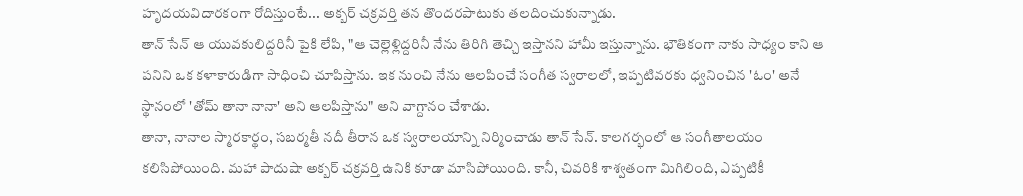హృదయవిదారకంగా రోదిస్తుంటే... అక్బర్ చక్రవర్తి తన తొందరపాటుకు తలదించుకున్నాడు.
తాన్ సేన్ ఆ యువకులిద్దరినీ పైకి లేపి, "ఆ చెల్లెళ్లిద్దరినీ నేను తిరిగి తెచ్చి ఇస్తానని హామీ ఇస్తున్నాను. భౌతికంగా నాకు సాధ్యం కాని ఆ పనిని ఒక కళాకారుడిగా సాధించి చూపిస్తాను. ఇక నుంచి నేను ఆలపించే సంగీత స్వరాలలో, ఇప్పటివరకు ధ్వనించిన 'ఓం' అనే స్థానంలో 'తోమ్ తానా నానా' అని ఆలపిస్తాను" అని వాగ్దానం చేశాడు.
తానా, నానాల స్మారకార్థం, సబర్మతీ నదీ తీరాన ఒక స్వరాలయాన్ని నిర్మించాడు తాన్ సేన్. కాలగర్భంలో ఆ సంగీతాలయం కలిసిపోయింది. మహా పాదుషా అక్బర్ చక్రవర్తి ఉనికి కూడా మాసిపోయింది. కానీ, చివరికి శాశ్వతంగా మిగిలింది, ఎప్పటికీ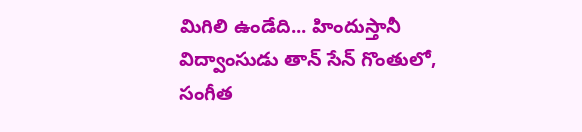మిగిలి ఉండేది... హిందుస్తానీ విద్వాంసుడు తాన్ సేన్ గొంతులో, సంగీత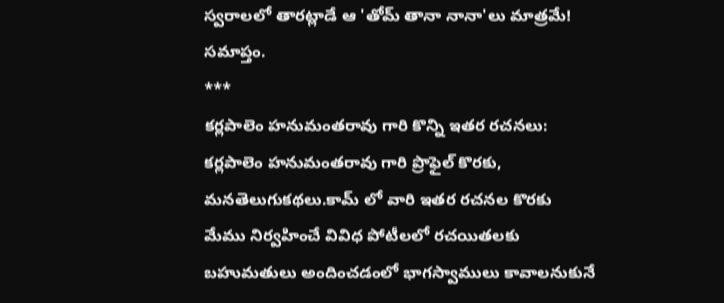స్వరాలలో తారట్లాడే ఆ 'తోమ్ తానా నానా'లు మాత్రమే!
సమాప్తం.
***
కర్లపాలెం హనుమంతరావు గారి కొన్ని ఇతర రచనలు:
కర్లపాలెం హనుమంతరావు గారి ప్రొఫైల్ కొరకు, మనతెలుగుకథలు.కామ్ లో వారి ఇతర రచనల కొరకు
మేము నిర్వహించే వివిధ పోటీలలో రచయితలకు బహుమతులు అందించడంలో భాగస్వాములు కావాలనుకునే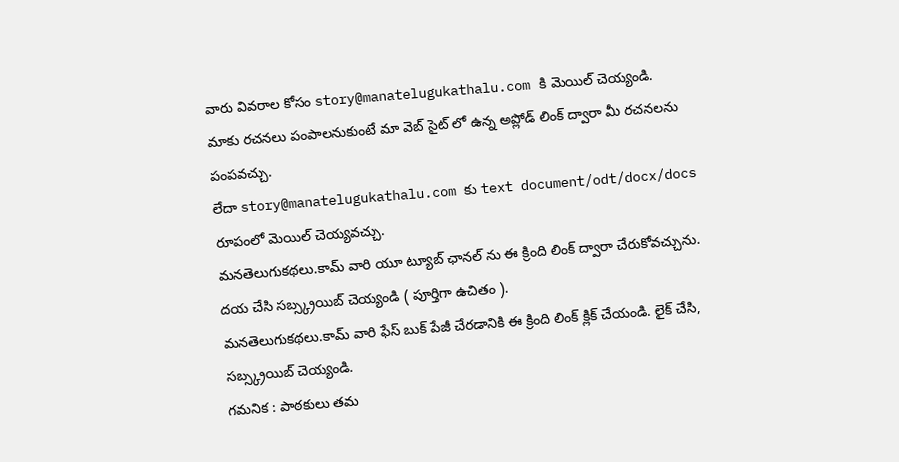వారు వివరాల కోసం story@manatelugukathalu.com కి మెయిల్ చెయ్యండి.
మాకు రచనలు పంపాలనుకుంటే మా వెబ్ సైట్ లో ఉన్న అప్లోడ్ లింక్ ద్వారా మీ రచనలను పంపవచ్చు.
లేదా story@manatelugukathalu.com కు text document/odt/docx/docs రూపంలో మెయిల్ చెయ్యవచ్చు.
మనతెలుగుకథలు.కామ్ వారి యూ ట్యూబ్ ఛానల్ ను ఈ క్రింది లింక్ ద్వారా చేరుకోవచ్చును.
దయ చేసి సబ్స్క్రయిబ్ చెయ్యండి ( పూర్తిగా ఉచితం ).
మనతెలుగుకథలు.కామ్ వారి ఫేస్ బుక్ పేజీ చేరడానికి ఈ క్రింది లింక్ క్లిక్ చేయండి. లైక్ చేసి, సబ్స్క్రయిబ్ చెయ్యండి.
గమనిక : పాఠకులు తమ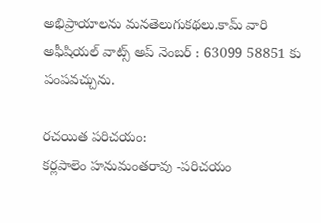అభిప్రాయాలను మనతెలుగుకథలు.కామ్ వారి అఫీషియల్ వాట్స్ అప్ నెంబర్ : 63099 58851 కు పంపవచ్చును.

రచయిత పరిచయం:
కర్లపాలెం హనుమంతరావు -పరిచయం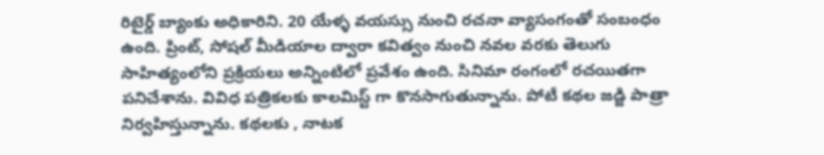రిటైర్డ్ బ్యాంకు అధికారిని. 20 యేళ్ళ వయస్సు నుంచి రచనా వ్యాసంగంతో సంబంధం ఉంది. ప్రింట్, సోషల్ మీడియాల ద్వారా కవిత్వం నుంచి నవల వరకు తెలుగు సాహిత్యంలోని ప్రక్రియలు అన్నింటిలో ప్రవేశం ఉంది. సినిమా రంగంలో రచయితగా పనిచేశాను. వివిధ పత్రికలకు కాలమిస్ట్ గా కొనసాగుతున్నాను. పోటీ కథల జడ్జి పాత్రా నిర్వహిస్తున్నాను. కథలకు , నాటక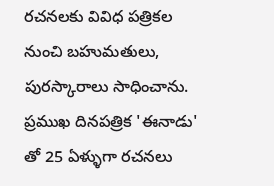రచనలకు వివిధ పత్రికల నుంచి బహుమతులు, పురస్కారాలు సాధించాను. ప్రముఖ దినపత్రిక 'ఈనాడు' తో 25 ఏళ్ళుగా రచనలు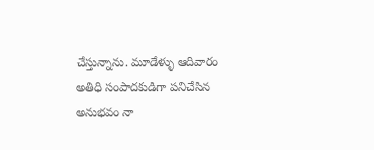చేస్తున్నాను. మూడేళ్ళు ఆదివారం అతిధి సంపాదకుడిగా పనిచేసిన అనుభవం నా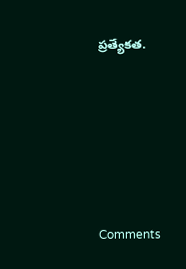ప్రత్యేకత.









Comments